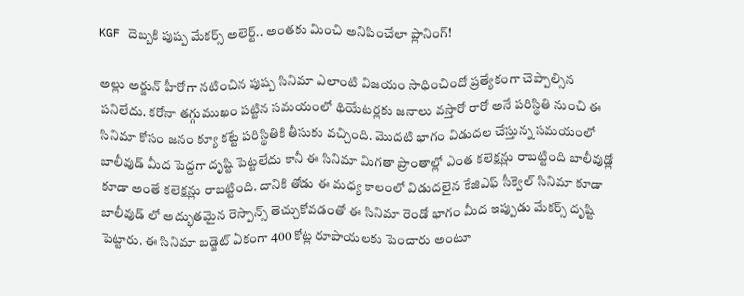KGF దెబ్బకి పుష్ప మేకర్స్ అలెర్ట్.. అంతకు మించి అనిపించేలా ప్లానింగ్!

అల్లు అర్జున్ హీరోగా నటించిన పుష్ప సినిమా ఎలాంటి విజయం సాధించిందో ప్రత్యేకంగా చెప్పాల్సిన పనిలేదు. కరోనా తగ్గుముఖం పట్టిన సమయంలో థియేటర్లకు జనాలు వస్తారో రారో అనే పరిస్థితి నుంచి ఈ సినిమా కోసం జనం క్యూ కట్టే పరిస్థితికి తీసుకు వచ్చింది. మొదటి భాగం విడుదల చేస్తున్న సమయంలో బాలీవుడ్ మీద పెద్దగా దృష్టి పెట్టలేదు కానీ ఈ సినిమా మిగతా ప్రాంతాల్లో ఎంత కలెక్షన్లు రాబట్టింది బాలీవుడ్లో కూడా అంతే కలెక్షన్లు రాబట్టింది. దానికి తోడు ఈ మధ్య కాలంలో విడుదలైన కేజిఎఫ్ సీక్వెల్ సినిమా కూడా బాలీవుడ్ లో అద్భుతమైన రెస్పాన్స్ తెచ్చుకోవడంతో ఈ సినిమా రెండో భాగం మీద ఇప్పుడు మేకర్స్ దృష్టి పెట్టారు. ఈ సినిమా బడ్జెట్ ఏకంగా 400 కోట్ల రూపాయలకు పెంచారు అంటూ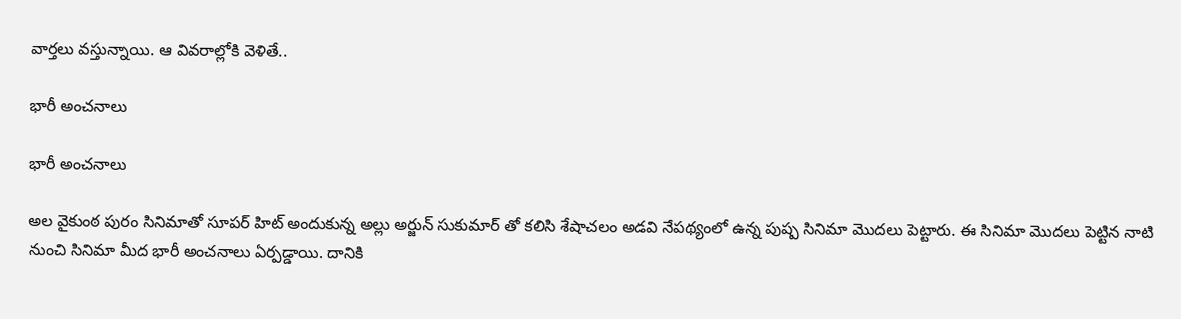వార్తలు వస్తున్నాయి. ఆ వివరాల్లోకి వెళితే..

భారీ అంచనాలు

భారీ అంచనాలు

అల వైకుంఠ పురం సినిమాతో సూపర్ హిట్ అందుకున్న అల్లు అర్జున్ సుకుమార్ తో కలిసి శేషాచలం అడవి నేపథ్యంలో ఉన్న పుష్ప సినిమా మొదలు పెట్టారు. ఈ సినిమా మొదలు పెట్టిన నాటి నుంచి సినిమా మీద భారీ అంచనాలు ఏర్పడ్డాయి. దానికి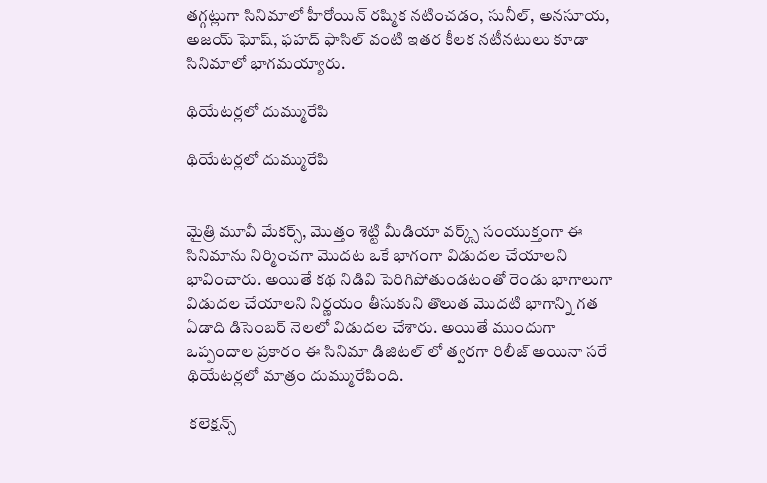తగ్గట్లుగా సినిమాలో హీరోయిన్ రష్మిక నటించడం, సునీల్, అనసూయ, అజయ్ ఘోష్, ఫహద్ ఫాసిల్ వంటి ఇతర కీలక నటీనటులు కూడా సినిమాలో భాగమయ్యారు.

థియేటర్లలో దుమ్మురేపి

థియేటర్లలో దుమ్మురేపి


మైత్రి మూవీ మేకర్స్, మొత్తం శెట్టి మీడియా వర్క్స్ సంయుక్తంగా ఈ సినిమాను నిర్మించగా మొదట ఒకే భాగంగా విడుదల చేయాలని భావించారు. అయితే కథ నిడివి పెరిగిపోతుండటంతో రెండు భాగాలుగా విడుదల చేయాలని నిర్ణయం తీసుకుని తొలుత మొదటి భాగాన్ని గత ఏడాది డిసెంబర్ నెలలో విడుదల చేశారు. అయితే ముందుగా ఒప్పందాల ప్రకారం ఈ సినిమా డిజిటల్ లో త్వరగా రిలీజ్ అయినా సరే థియేటర్లలో మాత్రం దుమ్మురేపింది.

 కలెక్షన్స్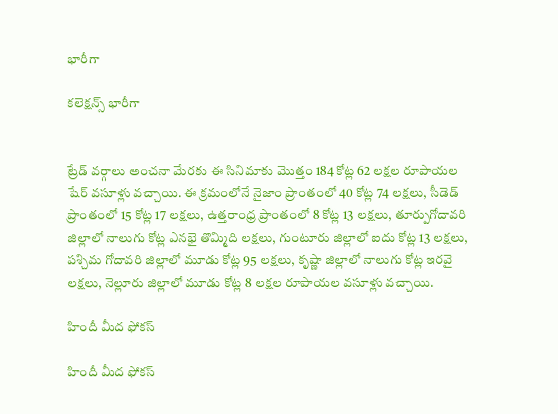భారీగా

కలెక్షన్స్ భారీగా


ట్రేడ్ వర్గాలు అంచనా మేరకు ఈ సినిమాకు మొత్తం 184 కోట్ల 62 లక్షల రూపాయల షేర్ వసూళ్లు వచ్చాయి. ఈ క్రమంలోనే నైజాం ప్రాంతంలో 40 కోట్ల 74 లక్షలు, సీడెడ్ ప్రాంతంలో 15 కోట్ల 17 లక్షలు, ఉత్తరాంధ్ర ప్రాంతంలో 8 కోట్ల 13 లక్షలు, తూర్పుగోదావరి జిల్లాలో నాలుగు కోట్ల ఎనభై తొమ్మిది లక్షలు, గుంటూరు జిల్లాలో ఐదు కోట్ల 13 లక్షలు, పశ్చిమ గోదావరి జిల్లాలో మూడు కోట్ల 95 లక్షలు, కృష్ణా జిల్లాలో నాలుగు కోట్ల ఇరవై లక్షలు, నెల్లూరు జిల్లాలో మూడు కోట్ల 8 లక్షల రూపాయల వసూళ్లు వచ్చాయి.

హిందీ మీద ఫోకస్

హిందీ మీద ఫోకస్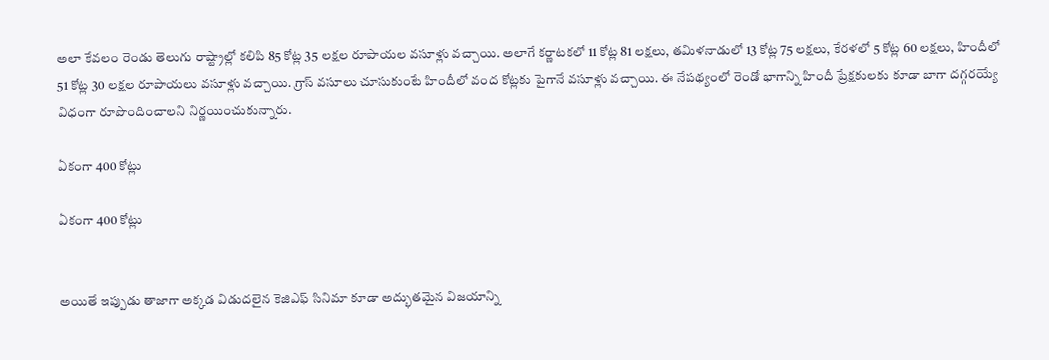అలా కేవలం రెండు తెలుగు రాష్ట్రాల్లో కలిపి 85 కోట్ల 35 లక్షల రూపాయల వసూళ్లు వచ్చాయి. అలాగే కర్ణాటకలో 11 కోట్ల 81 లక్షలు, తమిళనాడులో 13 కోట్ల 75 లక్షలు, కేరళలో 5 కోట్ల 60 లక్షలు, హిందీలో 51 కోట్ల 30 లక్షల రూపాయలు వసూళ్లు వచ్చాయి. గ్రాస్ వసూలు చూసుకుంటే హిందీలో వంద కోట్లకు పైగానే వసూళ్లు వచ్చాయి. ఈ నేపథ్యంలో రెండో భాగాన్ని హిందీ ప్రేక్షకులకు కూడా బాగా దగ్గరయ్యే విధంగా రూపొందించాలని నిర్ణయించుకున్నారు.

ఏకంగా 400 కోట్లు

ఏకంగా 400 కోట్లు


అయితే ఇప్పుడు తాజాగా అక్కడ విడుదలైన కెజిఎఫ్ సినిమా కూడా అద్భుతమైన విజయాన్ని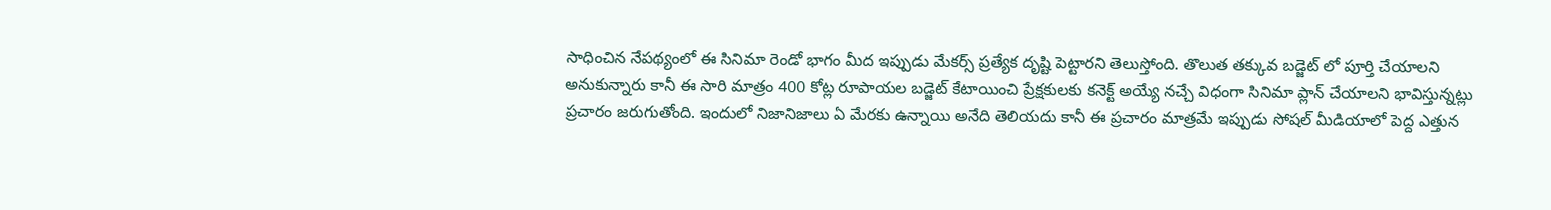సాధించిన నేపథ్యంలో ఈ సినిమా రెండో భాగం మీద ఇప్పుడు మేకర్స్ ప్రత్యేక దృష్టి పెట్టారని తెలుస్తోంది. తొలుత తక్కువ బడ్జెట్ లో పూర్తి చేయాలని అనుకున్నారు కానీ ఈ సారి మాత్రం 400 కోట్ల రూపాయల బడ్జెట్ కేటాయించి ప్రేక్షకులకు కనెక్ట్ అయ్యే నచ్చే విధంగా సినిమా ప్లాన్ చేయాలని భావిస్తున్నట్లు ప్రచారం జరుగుతోంది. ఇందులో నిజానిజాలు ఏ మేరకు ఉన్నాయి అనేది తెలియదు కానీ ఈ ప్రచారం మాత్రమే ఇప్పుడు సోషల్ మీడియాలో పెద్ద ఎత్తున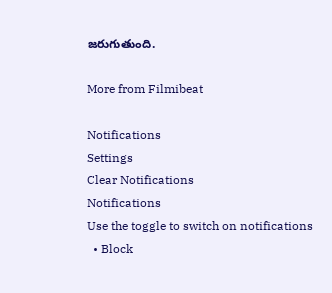జరుగుతుంది.

More from Filmibeat

Notifications
Settings
Clear Notifications
Notifications
Use the toggle to switch on notifications
  • Block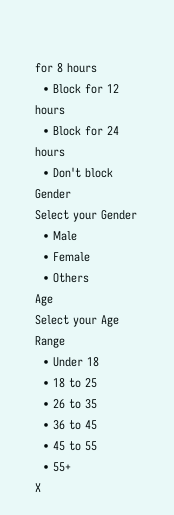for 8 hours
  • Block for 12 hours
  • Block for 24 hours
  • Don't block
Gender
Select your Gender
  • Male
  • Female
  • Others
Age
Select your Age Range
  • Under 18
  • 18 to 25
  • 26 to 35
  • 36 to 45
  • 45 to 55
  • 55+
X